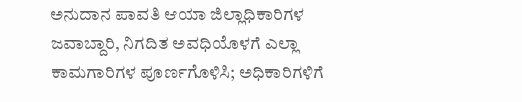ಅನುದಾನ ಪಾವತಿ ಆಯಾ ಜಿಲ್ಲಾಧಿಕಾರಿಗಳ ಜವಾಬ್ದಾರಿ, ನಿಗದಿತ ಅವಧಿಯೊಳಗೆ ಎಲ್ಲಾ ಕಾಮಗಾರಿಗಳ ಪೂರ್ಣಗೊಳಿಸಿ; ಅಧಿಕಾರಿಗಳಿಗೆ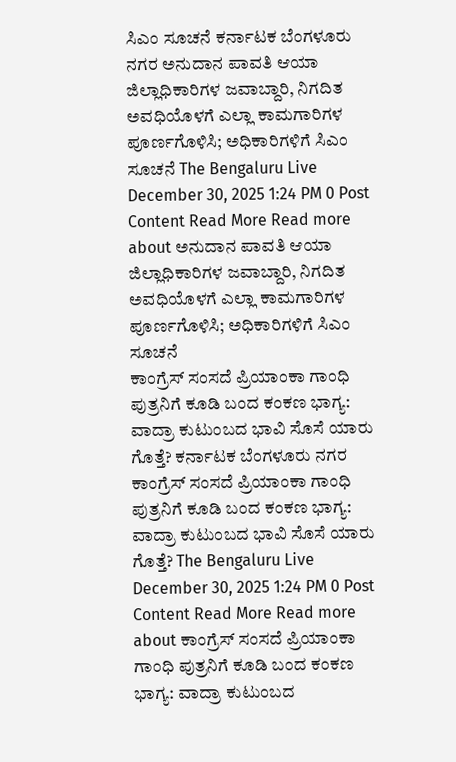ಸಿಎಂ ಸೂಚನೆ ಕರ್ನಾಟಕ ಬೆಂಗಳೂರು ನಗರ ಅನುದಾನ ಪಾವತಿ ಆಯಾ ಜಿಲ್ಲಾಧಿಕಾರಿಗಳ ಜವಾಬ್ದಾರಿ, ನಿಗದಿತ ಅವಧಿಯೊಳಗೆ ಎಲ್ಲಾ ಕಾಮಗಾರಿಗಳ ಪೂರ್ಣಗೊಳಿಸಿ; ಅಧಿಕಾರಿಗಳಿಗೆ ಸಿಎಂ ಸೂಚನೆ The Bengaluru Live December 30, 2025 1:24 PM 0 Post Content Read More Read more about ಅನುದಾನ ಪಾವತಿ ಆಯಾ ಜಿಲ್ಲಾಧಿಕಾರಿಗಳ ಜವಾಬ್ದಾರಿ, ನಿಗದಿತ ಅವಧಿಯೊಳಗೆ ಎಲ್ಲಾ ಕಾಮಗಾರಿಗಳ ಪೂರ್ಣಗೊಳಿಸಿ; ಅಧಿಕಾರಿಗಳಿಗೆ ಸಿಎಂ ಸೂಚನೆ
ಕಾಂಗ್ರೆಸ್ ಸಂಸದೆ ಪ್ರಿಯಾಂಕಾ ಗಾಂಧಿ ಪುತ್ರನಿಗೆ ಕೂಡಿ ಬಂದ ಕಂಕಣ ಭಾಗ್ಯ: ವಾದ್ರಾ ಕುಟುಂಬದ ಭಾವಿ ಸೊಸೆ ಯಾರು ಗೊತ್ತೆ? ಕರ್ನಾಟಕ ಬೆಂಗಳೂರು ನಗರ ಕಾಂಗ್ರೆಸ್ ಸಂಸದೆ ಪ್ರಿಯಾಂಕಾ ಗಾಂಧಿ ಪುತ್ರನಿಗೆ ಕೂಡಿ ಬಂದ ಕಂಕಣ ಭಾಗ್ಯ: ವಾದ್ರಾ ಕುಟುಂಬದ ಭಾವಿ ಸೊಸೆ ಯಾರು ಗೊತ್ತೆ? The Bengaluru Live December 30, 2025 1:24 PM 0 Post Content Read More Read more about ಕಾಂಗ್ರೆಸ್ ಸಂಸದೆ ಪ್ರಿಯಾಂಕಾ ಗಾಂಧಿ ಪುತ್ರನಿಗೆ ಕೂಡಿ ಬಂದ ಕಂಕಣ ಭಾಗ್ಯ: ವಾದ್ರಾ ಕುಟುಂಬದ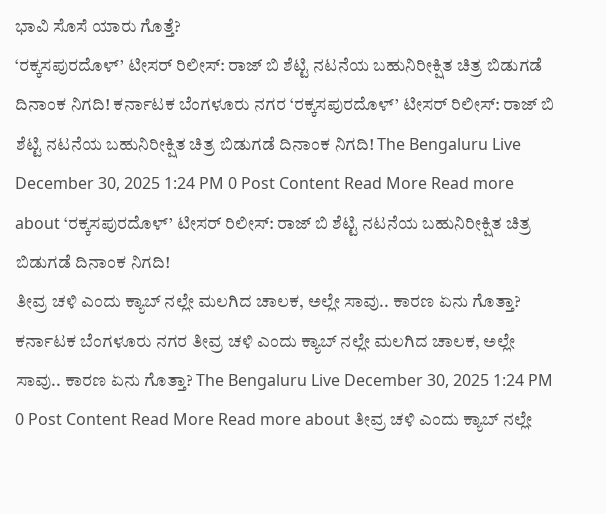ಭಾವಿ ಸೊಸೆ ಯಾರು ಗೊತ್ತೆ?
‘ರಕ್ಕಸಪುರದೊಳ್’ ಟೀಸರ್ ರಿಲೀಸ್: ರಾಜ್ ಬಿ ಶೆಟ್ಟಿ ನಟನೆಯ ಬಹುನಿರೀಕ್ಷಿತ ಚಿತ್ರ ಬಿಡುಗಡೆ ದಿನಾಂಕ ನಿಗದಿ! ಕರ್ನಾಟಕ ಬೆಂಗಳೂರು ನಗರ ‘ರಕ್ಕಸಪುರದೊಳ್’ ಟೀಸರ್ ರಿಲೀಸ್: ರಾಜ್ ಬಿ ಶೆಟ್ಟಿ ನಟನೆಯ ಬಹುನಿರೀಕ್ಷಿತ ಚಿತ್ರ ಬಿಡುಗಡೆ ದಿನಾಂಕ ನಿಗದಿ! The Bengaluru Live December 30, 2025 1:24 PM 0 Post Content Read More Read more about ‘ರಕ್ಕಸಪುರದೊಳ್’ ಟೀಸರ್ ರಿಲೀಸ್: ರಾಜ್ ಬಿ ಶೆಟ್ಟಿ ನಟನೆಯ ಬಹುನಿರೀಕ್ಷಿತ ಚಿತ್ರ ಬಿಡುಗಡೆ ದಿನಾಂಕ ನಿಗದಿ!
ತೀವ್ರ ಚಳಿ ಎಂದು ಕ್ಯಾಬ್ ನಲ್ಲೇ ಮಲಗಿದ ಚಾಲಕ, ಅಲ್ಲೇ ಸಾವು.. ಕಾರಣ ಏನು ಗೊತ್ತಾ? ಕರ್ನಾಟಕ ಬೆಂಗಳೂರು ನಗರ ತೀವ್ರ ಚಳಿ ಎಂದು ಕ್ಯಾಬ್ ನಲ್ಲೇ ಮಲಗಿದ ಚಾಲಕ, ಅಲ್ಲೇ ಸಾವು.. ಕಾರಣ ಏನು ಗೊತ್ತಾ? The Bengaluru Live December 30, 2025 1:24 PM 0 Post Content Read More Read more about ತೀವ್ರ ಚಳಿ ಎಂದು ಕ್ಯಾಬ್ ನಲ್ಲೇ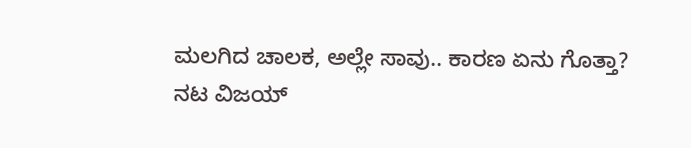ಮಲಗಿದ ಚಾಲಕ, ಅಲ್ಲೇ ಸಾವು.. ಕಾರಣ ಏನು ಗೊತ್ತಾ?
ನಟ ವಿಜಯ್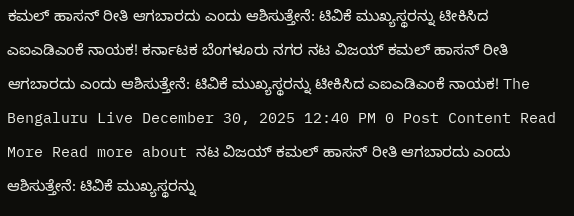ಕಮಲ್ ಹಾಸನ್ ರೀತಿ ಆಗಬಾರದು ಎಂದು ಆಶಿಸುತ್ತೇನೆ: ಟಿವಿಕೆ ಮುಖ್ಯಸ್ಥರನ್ನು ಟೀಕಿಸಿದ ಎಐಎಡಿಎಂಕೆ ನಾಯಕ! ಕರ್ನಾಟಕ ಬೆಂಗಳೂರು ನಗರ ನಟ ವಿಜಯ್ ಕಮಲ್ ಹಾಸನ್ ರೀತಿ ಆಗಬಾರದು ಎಂದು ಆಶಿಸುತ್ತೇನೆ: ಟಿವಿಕೆ ಮುಖ್ಯಸ್ಥರನ್ನು ಟೀಕಿಸಿದ ಎಐಎಡಿಎಂಕೆ ನಾಯಕ! The Bengaluru Live December 30, 2025 12:40 PM 0 Post Content Read More Read more about ನಟ ವಿಜಯ್ ಕಮಲ್ ಹಾಸನ್ ರೀತಿ ಆಗಬಾರದು ಎಂದು ಆಶಿಸುತ್ತೇನೆ: ಟಿವಿಕೆ ಮುಖ್ಯಸ್ಥರನ್ನು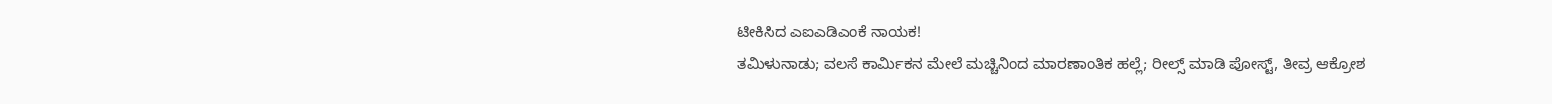ಟೀಕಿಸಿದ ಎಐಎಡಿಎಂಕೆ ನಾಯಕ!
ತಮಿಳುನಾಡು; ವಲಸೆ ಕಾರ್ಮಿಕನ ಮೇಲೆ ಮಚ್ಚಿನಿಂದ ಮಾರಣಾಂತಿಕ ಹಲ್ಲೆ; ರೀಲ್ಸ್ ಮಾಡಿ ಪೋಸ್ಟ್, ತೀವ್ರ ಆಕ್ರೋಶ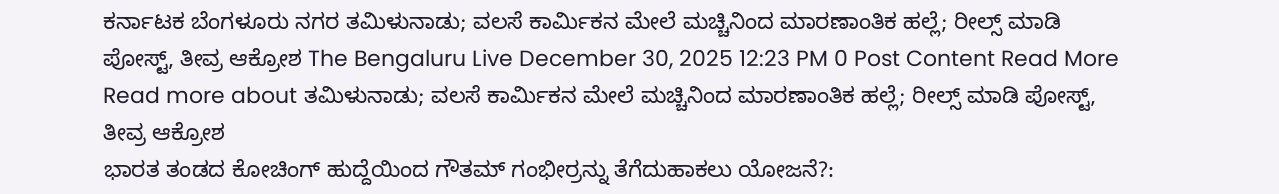ಕರ್ನಾಟಕ ಬೆಂಗಳೂರು ನಗರ ತಮಿಳುನಾಡು; ವಲಸೆ ಕಾರ್ಮಿಕನ ಮೇಲೆ ಮಚ್ಚಿನಿಂದ ಮಾರಣಾಂತಿಕ ಹಲ್ಲೆ; ರೀಲ್ಸ್ ಮಾಡಿ ಪೋಸ್ಟ್, ತೀವ್ರ ಆಕ್ರೋಶ The Bengaluru Live December 30, 2025 12:23 PM 0 Post Content Read More Read more about ತಮಿಳುನಾಡು; ವಲಸೆ ಕಾರ್ಮಿಕನ ಮೇಲೆ ಮಚ್ಚಿನಿಂದ ಮಾರಣಾಂತಿಕ ಹಲ್ಲೆ; ರೀಲ್ಸ್ ಮಾಡಿ ಪೋಸ್ಟ್, ತೀವ್ರ ಆಕ್ರೋಶ
ಭಾರತ ತಂಡದ ಕೋಚಿಂಗ್ ಹುದ್ದೆಯಿಂದ ಗೌತಮ್ ಗಂಭೀರ್ರನ್ನು ತೆಗೆದುಹಾಕಲು ಯೋಜನೆ?: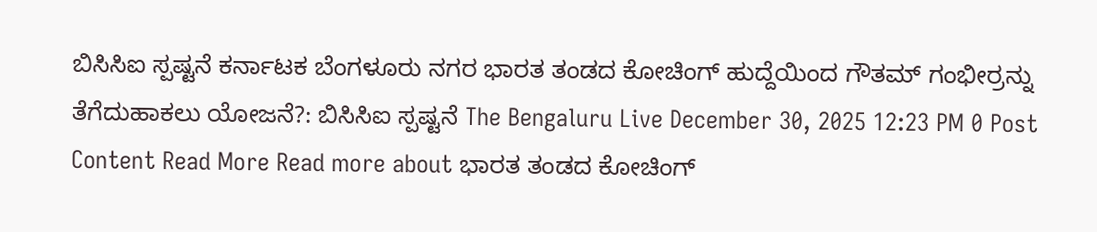ಬಿಸಿಸಿಐ ಸ್ಪಷ್ಟನೆ ಕರ್ನಾಟಕ ಬೆಂಗಳೂರು ನಗರ ಭಾರತ ತಂಡದ ಕೋಚಿಂಗ್ ಹುದ್ದೆಯಿಂದ ಗೌತಮ್ ಗಂಭೀರ್ರನ್ನು ತೆಗೆದುಹಾಕಲು ಯೋಜನೆ?: ಬಿಸಿಸಿಐ ಸ್ಪಷ್ಟನೆ The Bengaluru Live December 30, 2025 12:23 PM 0 Post Content Read More Read more about ಭಾರತ ತಂಡದ ಕೋಚಿಂಗ್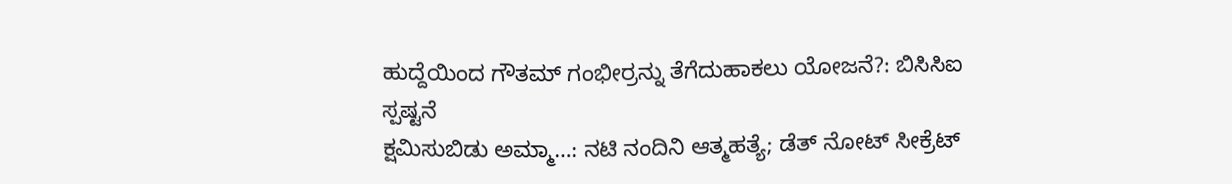ಹುದ್ದೆಯಿಂದ ಗೌತಮ್ ಗಂಭೀರ್ರನ್ನು ತೆಗೆದುಹಾಕಲು ಯೋಜನೆ?: ಬಿಸಿಸಿಐ ಸ್ಪಷ್ಟನೆ
ಕ್ಷಮಿಸುಬಿಡು ಅಮ್ಮಾ…: ನಟಿ ನಂದಿನಿ ಆತ್ಮಹತ್ಯೆ; ಡೆತ್ ನೋಟ್ ಸೀಕ್ರೆಟ್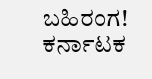ಬಹಿರಂಗ! ಕರ್ನಾಟಕ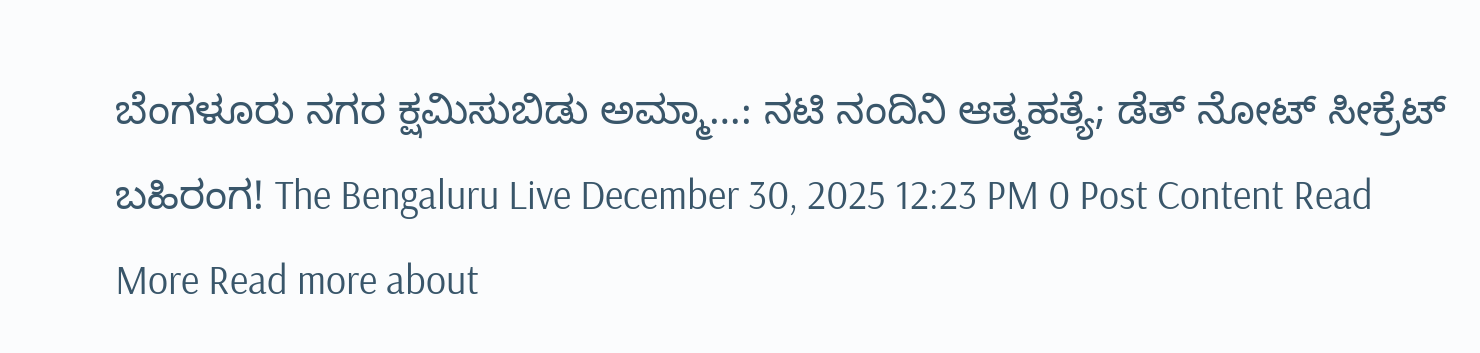ಬೆಂಗಳೂರು ನಗರ ಕ್ಷಮಿಸುಬಿಡು ಅಮ್ಮಾ…: ನಟಿ ನಂದಿನಿ ಆತ್ಮಹತ್ಯೆ; ಡೆತ್ ನೋಟ್ ಸೀಕ್ರೆಟ್ ಬಹಿರಂಗ! The Bengaluru Live December 30, 2025 12:23 PM 0 Post Content Read More Read more about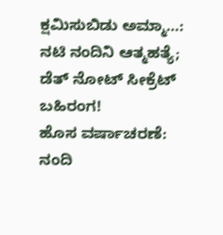ಕ್ಷಮಿಸುಬಿಡು ಅಮ್ಮಾ…: ನಟಿ ನಂದಿನಿ ಆತ್ಮಹತ್ಯೆ; ಡೆತ್ ನೋಟ್ ಸೀಕ್ರೆಟ್ ಬಹಿರಂಗ!
ಹೊಸ ವರ್ಷಾಚರಣೆ: ನಂದಿ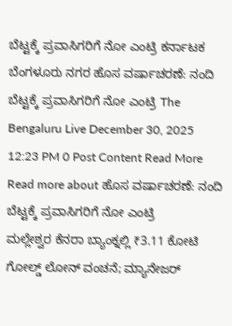ಬೆಟ್ಟಕ್ಕೆ ಪ್ರವಾಸಿಗರಿಗೆ ನೋ ಎಂಟ್ರಿ ಕರ್ನಾಟಕ ಬೆಂಗಳೂರು ನಗರ ಹೊಸ ವರ್ಷಾಚರಣೆ: ನಂದಿ ಬೆಟ್ಟಕ್ಕೆ ಪ್ರವಾಸಿಗರಿಗೆ ನೋ ಎಂಟ್ರಿ The Bengaluru Live December 30, 2025 12:23 PM 0 Post Content Read More Read more about ಹೊಸ ವರ್ಷಾಚರಣೆ: ನಂದಿ ಬೆಟ್ಟಕ್ಕೆ ಪ್ರವಾಸಿಗರಿಗೆ ನೋ ಎಂಟ್ರಿ
ಮಲ್ಲೇಶ್ವರ ಕೆನರಾ ಬ್ಯಾಂಕ್ನಲ್ಲಿ ₹3.11 ಕೋಟಿ ಗೋಲ್ಡ್ ಲೋನ್ ವಂಚನೆ; ಮ್ಯಾನೇಜರ್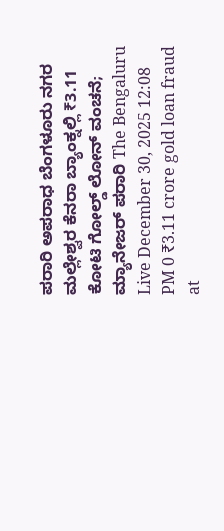ಪರಾರಿ ಅಪರಾಧ ಬೆಂಗಳೂರು ನಗರ ಮಲ್ಲೇಶ್ವರ ಕೆನರಾ ಬ್ಯಾಂಕ್ನಲ್ಲಿ ₹3.11 ಕೋಟಿ ಗೋಲ್ಡ್ ಲೋನ್ ವಂಚನೆ; ಮ್ಯಾನೇಜರ್ ಪರಾರಿ The Bengaluru Live December 30, 2025 12:08 PM 0 ₹3.11 crore gold loan fraud at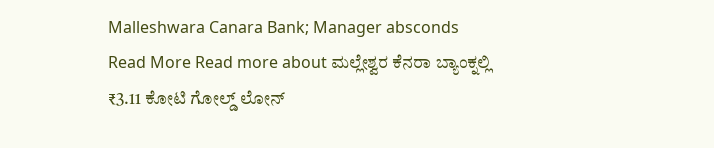Malleshwara Canara Bank; Manager absconds Read More Read more about ಮಲ್ಲೇಶ್ವರ ಕೆನರಾ ಬ್ಯಾಂಕ್ನಲ್ಲಿ ₹3.11 ಕೋಟಿ ಗೋಲ್ಡ್ ಲೋನ್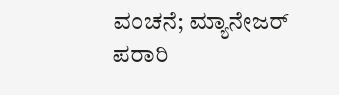ವಂಚನೆ; ಮ್ಯಾನೇಜರ್ ಪರಾರಿ